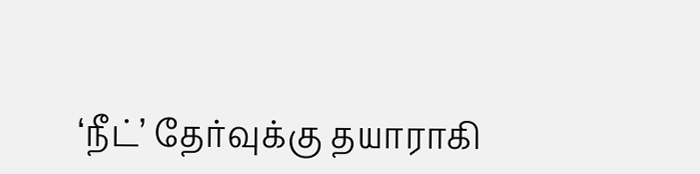‘நீட்’ தேர்வுக்கு தயாராகி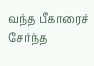வந்த பீகாரைச் சேர்ந்த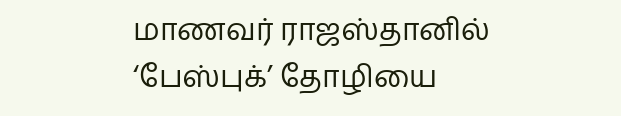மாணவர் ராஜஸ்தானில் ‘பேஸ்புக்’ தோழியை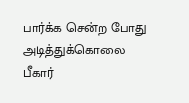பார்க்க சென்ற போது அடித்துக்கொலை
பீகார்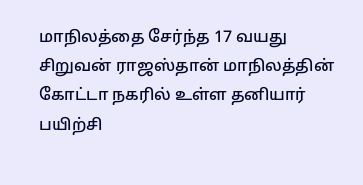மாநிலத்தை சேர்ந்த 17 வயது சிறுவன் ராஜஸ்தான் மாநிலத்தின் கோட்டா நகரில் உள்ள தனியார் பயிற்சி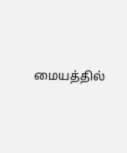மையத்தில்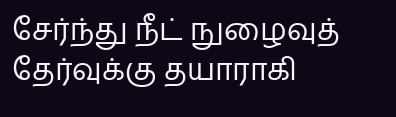சேர்ந்து நீட் நுழைவுத் தேர்வுக்கு தயாராகி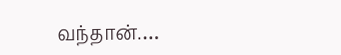வந்தான்.…